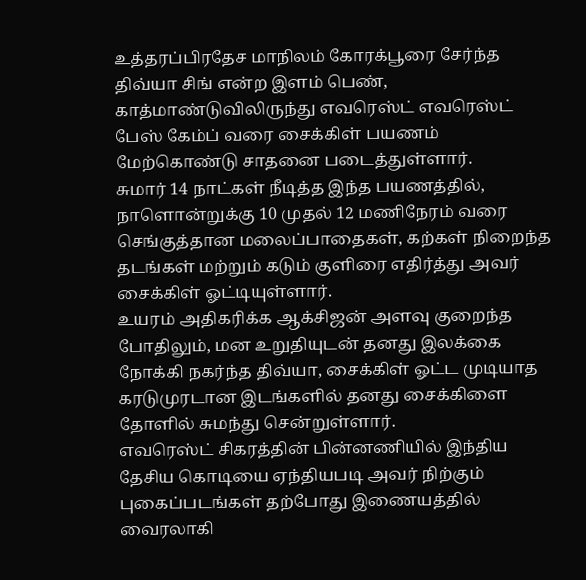உத்தரப்பிரதேச மாநிலம் கோரக்பூரை சேர்ந்த திவ்யா சிங் என்ற இளம் பெண், காத்மாண்டுவிலிருந்து எவரெஸ்ட் எவரெஸ்ட் பேஸ் கேம்ப் வரை சைக்கிள் பயணம் மேற்கொண்டு சாதனை படைத்துள்ளார்.
சுமார் 14 நாட்கள் நீடித்த இந்த பயணத்தில், நாளொன்றுக்கு 10 முதல் 12 மணிநேரம் வரை செங்குத்தான மலைப்பாதைகள், கற்கள் நிறைந்த தடங்கள் மற்றும் கடும் குளிரை எதிர்த்து அவர் சைக்கிள் ஓட்டியுள்ளார்.
உயரம் அதிகரிக்க ஆக்சிஜன் அளவு குறைந்த போதிலும், மன உறுதியுடன் தனது இலக்கை நோக்கி நகர்ந்த திவ்யா, சைக்கிள் ஓட்ட முடியாத கரடுமுரடான இடங்களில் தனது சைக்கிளை தோளில் சுமந்து சென்றுள்ளார்.
எவரெஸ்ட் சிகரத்தின் பின்னணியில் இந்திய தேசிய கொடியை ஏந்தியபடி அவர் நிற்கும் புகைப்படங்கள் தற்போது இணையத்தில் வைரலாகி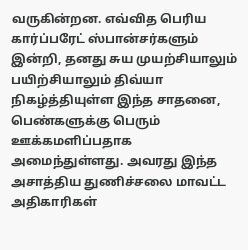வருகின்றன. எவ்வித பெரிய கார்ப்பரேட் ஸ்பான்சர்களும் இன்றி, தனது சுய முயற்சியாலும் பயிற்சியாலும் திவ்யா நிகழ்த்தியுள்ள இந்த சாதனை, பெண்களுக்கு பெரும் ஊக்கமளிப்பதாக அமைந்துள்ளது. அவரது இந்த அசாத்திய துணிச்சலை மாவட்ட அதிகாரிகள்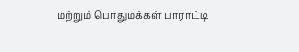மற்றும் பொதுமக்கள் பாராட்டி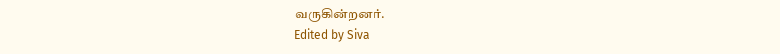வருகின்றனர்.
Edited by Siva